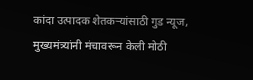कांदा उत्पादक शेतकऱ्यांसाठी गुड न्यूज, मुख्यमंत्र्यांनी मंचावरून केली मोठी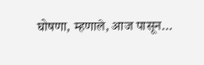घोषणा, म्हणाले, आज पासून…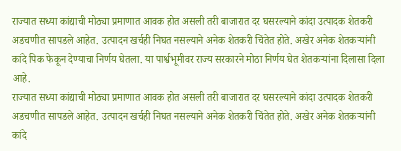राज्यात सध्या कांद्याची मोठ्या प्रमाणात आवक होत असली तरी बाजारात दर घसरल्याने कांदा उत्पादक शेतकरी अडचणीत सापडले आहेत. उत्पादन खर्चही निघत नसल्याने अनेक शेतकरी चिंतेत होते. अखेर अनेक शेतकऱ्यांनी कांदे पिक फेकून देण्याचा निर्णय घेतला. या पार्श्वभूमीवर राज्य सरकारने मोठा निर्णय घेत शेतकऱ्यांना दिलासा दिला आहे.
राज्यात सध्या कांद्याची मोठ्या प्रमाणात आवक होत असली तरी बाजारात दर घसरल्याने कांदा उत्पादक शेतकरी अडचणीत सापडले आहेत. उत्पादन खर्चही निघत नसल्याने अनेक शेतकरी चिंतेत होते. अखेर अनेक शेतकऱ्यांनी कांदे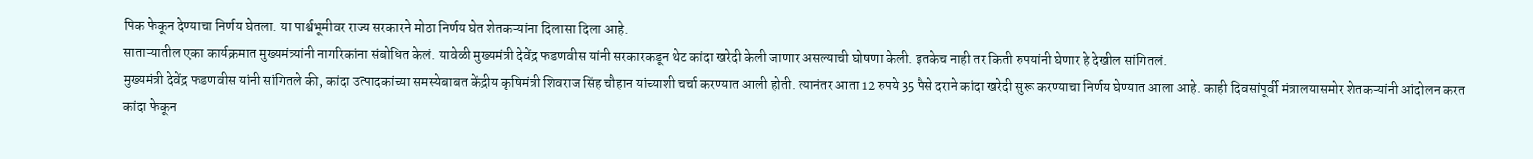पिक फेकून देण्याचा निर्णय घेतला. या पार्श्वभूमीवर राज्य सरकारने मोठा निर्णय घेत शेतकऱ्यांना दिलासा दिला आहे.
साताऱ्यातील एका कार्यक्रमात मुख्यमंत्र्यांनी नागरिकांना संबोधित केलं. यावेळी मुख्यमंत्री देवेंद्र फडणवीस यांनी सरकारकडून थेट कांदा खरेदी केली जाणार असल्याची घोषणा केली. इतकेच नाही तर किती रुपयांनी घेणार हे देखील सांगितलं.
मुख्यमंत्री देवेंद्र फडणवीस यांनी सांगितले की, कांदा उत्पादकांच्या समस्येबाबत केंद्रीय कृषिमंत्री शिवराज सिंह चौहान यांच्याशी चर्चा करण्यात आली होती. त्यानंतर आता 12 रुपये 35 पैसे दराने कांदा खरेदी सुरू करण्याचा निर्णय घेण्यात आला आहे. काही दिवसांपूर्वी मंत्रालयासमोर शेतकऱ्यांनी आंदोलन करत कांदा फेकून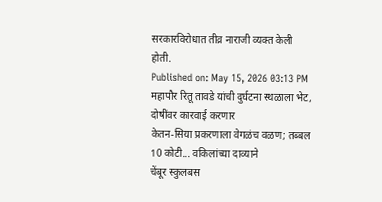सरकारविरोधात तीव्र नाराजी व्यक्त केली होती.
Published on: May 15, 2026 03:13 PM
महापौर रितू तावडे यांची दुर्घटना स्थळाला भेट, दोषींवर कारवाई करणार
केतन-सिया प्रकरणाला वेगळंच वळण; तब्बल 10 कोटी... वकिलांच्या दाव्याने
चेंबूर स्कुलबस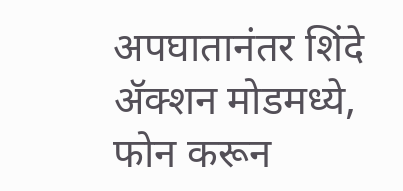अपघातानंतर शिंदे ॲक्शन मोडमध्ये, फोन करून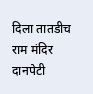दिला तातडीच
राम मंदिर दानपेटी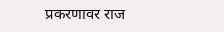प्रकरणावर राज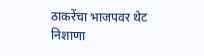ठाकरेंचा भाजपवर थेट निशाणा